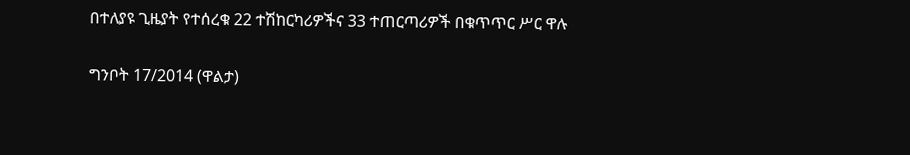በተለያዩ ጊዜያት የተሰረቁ 22 ተሽከርካሪዎችና 33 ተጠርጣሪዎች በቁጥጥር ሥር ዋሉ

ግንቦት 17/2014 (ዋልታ)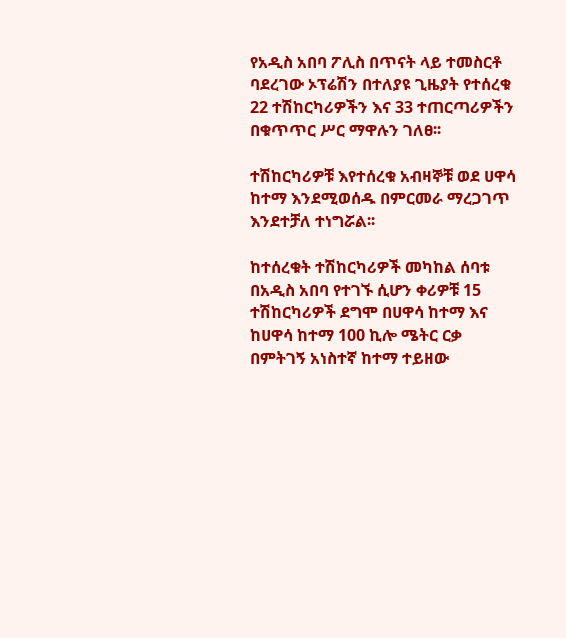የአዲስ አበባ ፖሊስ በጥናት ላይ ተመስርቶ ባደረገው ኦፕሬሽን በተለያዩ ጊዜያት የተሰረቁ 22 ተሽከርካሪዎችን እና 33 ተጠርጣሪዎችን በቁጥጥር ሥር ማዋሉን ገለፀ፡፡

ተሽከርካሪዎቹ እየተሰረቁ አብዛኞቹ ወደ ሀዋሳ ከተማ እንደሚወሰዱ በምርመራ ማረጋገጥ እንደተቻለ ተነግሯል፡፡

ከተሰረቁት ተሽከርካሪዎች መካከል ሰባቱ በአዲስ አበባ የተገኙ ሲሆን ቀሪዎቹ 15  ተሽከርካሪዎች ደግሞ በሀዋሳ ከተማ እና ከሀዋሳ ከተማ 100 ኪሎ ሜትር ርቃ በምትገኝ አነስተኛ ከተማ ተይዘው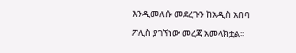እንዲመለሱ መደረጉን ከአዲስ አበባ ፖሊስ ያገኘነው መረጃ አመላክቷል፡፡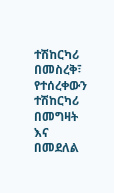ተሽከርካሪ በመስረቅ፣ የተሰረቀውን ተሽከርካሪ በመግዛት እና በመደለል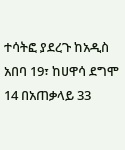ተሳትፎ ያደረጉ ከአዲስ አበባ 19፣ ከሀዋሳ ደግሞ 14 በአጠቃላይ 33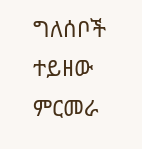ግለሰቦች ተይዘው ምርመራ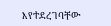እየተደረገባቸው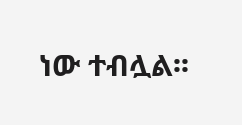ነው ተብሏል፡፡